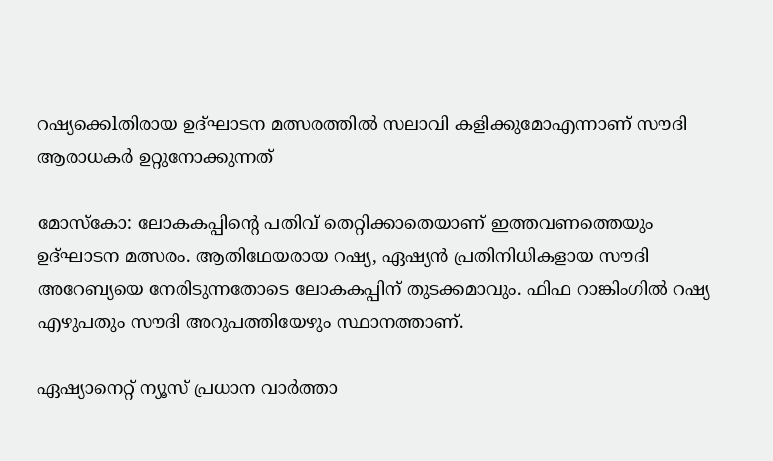റഷ്യക്കെlതിരായ ഉദ്ഘാടന മത്സരത്തില്‍ സലാവി കളിക്കുമോഎന്നാണ് സൗദി ആരാധകർ ഉറ്റുനോക്കുന്നത്

മോസ്കോ: ലോകകപ്പിന്‍റെ പതിവ് തെറ്റിക്കാതെയാണ് ഇത്തവണത്തെയും ഉദ്ഘാടന മത്സരം. ആതിഥേയരായ റഷ്യ, ഏഷ്യൻ പ്രതിനിധികളായ സൗദി അറേബ്യയെ നേരിടുന്നതോടെ ലോകകപ്പിന് തുടക്കമാവും. ഫിഫ റാങ്കിംഗിൽ റഷ്യ എഴുപതും സൗദി അറുപത്തിയേഴും സ്ഥാനത്താണ്.

ഏഷ്യാനെറ്റ് ന്യൂസ് പ്രധാന വാർത്താ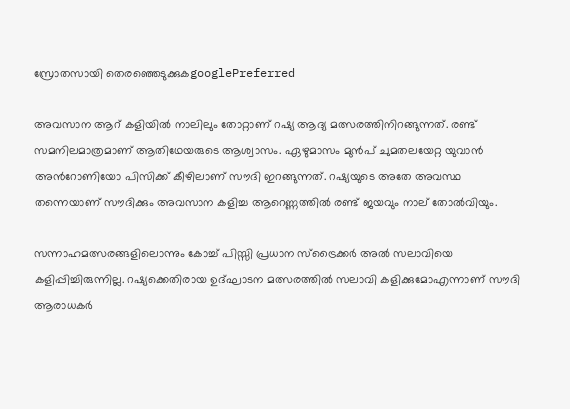സ്രോതസായി തെരഞ്ഞെടുക്കുകgooglePreferred

അവസാന ആറ് കളിയിൽ നാലിലും തോറ്റാണ് റഷ്യ ആദ്യ മത്സരത്തിനിറങ്ങുന്നത്. രണ്ട് സമനിലമാത്രമാണ് ആതിഥേയരുടെ ആശ്വാസം. ഏഴുമാസം മുൻപ് ചുമതലയേറ്റ യുവാന്‍ അന്‍റോണിയോ പിസിക്ക് കീഴിലാണ് സൗദി ഇറങ്ങുന്നത്. റഷ്യയുടെ അതേ അവസ്ഥ തന്നെയാണ് സൗദിക്കും അവസാന കളിച്ച ആറെണ്ണത്തില്‍ രണ്ട് ജയവും നാല് തോൽവിയും.

സന്നാഹമത്സരങ്ങളിലൊന്നും കോച്ച് പിസ്സി പ്രധാന സ്ട്രൈക്കർ അൽ സലാവിയെ കളിപ്പിച്ചിരുന്നില്ല. റഷ്യക്കെതിരായ ഉദ്ഘാടന മത്സരത്തില്‍ സലാവി കളിക്കുമോഎന്നാണ് സൗദി ആരാധകർ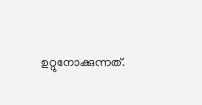ഉറ്റുനോക്കുന്നത്.